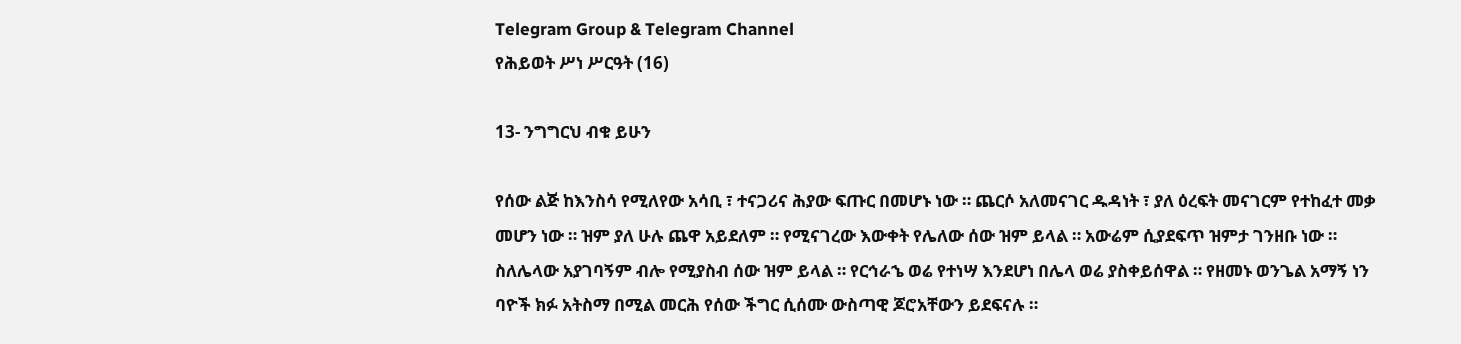Telegram Group & Telegram Channel
የሕይወት ሥነ ሥርዓት (16)

13- ንግግርህ ብቁ ይሁን

የሰው ልጅ ከእንስሳ የሚለየው አሳቢ ፣ ተናጋሪና ሕያው ፍጡር በመሆኑ ነው ። ጨርሶ አለመናገር ዱዳነት ፣ ያለ ዕረፍት መናገርም የተከፈተ መቃ መሆን ነው ። ዝም ያለ ሁሉ ጨዋ አይደለም ። የሚናገረው እውቀት የሌለው ሰው ዝም ይላል ። አውሬም ሲያደፍጥ ዝምታ ገንዘቡ ነው ። ስለሌላው አያገባኝም ብሎ የሚያስብ ሰው ዝም ይላል ። የርኅራኄ ወሬ የተነሣ እንደሆነ በሌላ ወሬ ያስቀይሰዋል ። የዘመኑ ወንጌል አማኝ ነን ባዮች ክፉ አትስማ በሚል መርሕ የሰው ችግር ሲሰሙ ውስጣዊ ጆሮአቸውን ይደፍናሉ ።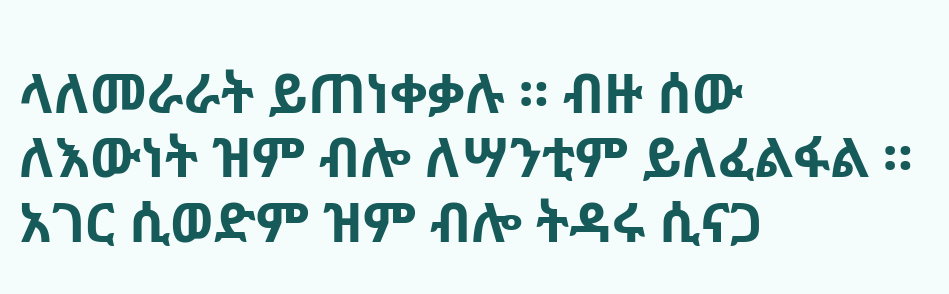ላለመራራት ይጠነቀቃሉ ። ብዙ ሰው ለእውነት ዝም ብሎ ለሣንቲም ይለፈልፋል ። አገር ሲወድም ዝም ብሎ ትዳሩ ሲናጋ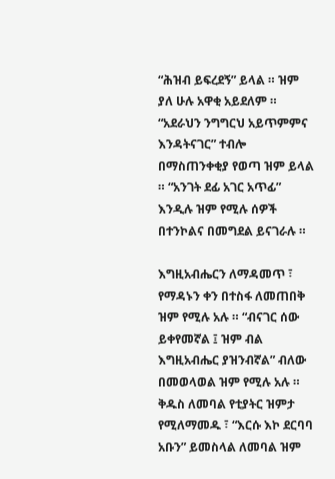“ሕዝብ ይፍረደኝ” ይላል ። ዝም ያለ ሁሉ አዋቂ አይደለም ። “አደራህን ንግግርህ አይጥምምና እንዳትናገር” ተብሎ በማስጠንቀቂያ የወጣ ዝም ይላል ። “አንገት ደፊ አገር አጥፊ” እንዲሉ ዝም የሚሉ ሰዎች በተንኮልና በመግደል ይናገራሉ ።

እግዚአብሔርን ለማዳመጥ ፣ የማዳኑን ቀን በተስፋ ለመጠበቅ ዝም የሚሉ አሉ ። “ብናገር ሰው ይቀየመኛል ፤ ዝም ብል እግዚአብሔር ያዝንብኛል” ብለው በመወላወል ዝም የሚሉ አሉ ። ቅዱስ ለመባል የቲያትር ዝምታ የሚለማመዱ ፣ “እርሱ እኮ ደርባባ አቡን” ይመስላል ለመባል ዝም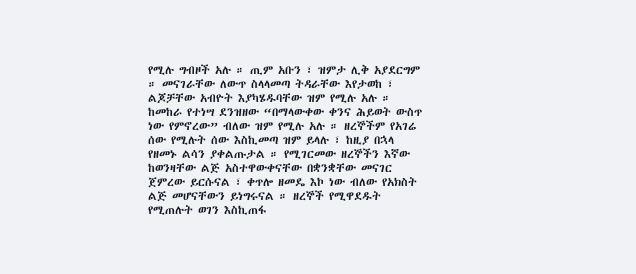የሚሉ ግብዞች አሉ ። ጢም አቡን ፣ ዝምታ ሊቅ አያደርግም ። መናገራቸው ለውጥ ስላላመጣ ትዳራቸው እየታወከ ፣ ልጆቻቸው አብዮት እያካሄዱባቸው ዝም የሚሉ አሉ ። ከመከራ የተነሣ ደንዝዘው “በማላውቀው ቀንና ሕይወት ውስጥ ነው የምኖረው” ብለው ዝም የሚሉ አሉ ። ዘረኞችም የአገሬ ሰው የሚሉት ሰው እስኪመጣ ዝም ይላሉ ፣ ከዚያ በኋላ የዘመኑ ልሳን ያቀልጡታል ። የሚገርመው ዘረኞችን እኛው ከወንዛቸው ልጅ አስተዋውቀናቸው በቋንቋቸው መናገር ጀምረው ይርሱናል ፣ ቀጥሎ ዘመዴ እኮ ነው ብለው የአክስት ልጅ መሆናቸውን ይነግሩናል ። ዘረኞች የሚዋደዱት የሚጠሉት ወገን እስኪጠፋ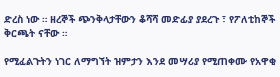ድረስ ነው ። ዘረኞች ጭንቅላታቸውን ቆሻሻ መድፊያ ያደረጉ ፣ የፖለቲከኞች ቅርጫት ናቸው ።

የሚፈልጉትን ነገር ለማግኘት ዝምታን እንደ መሣሪያ የሚጠቀሙ የአዋቂ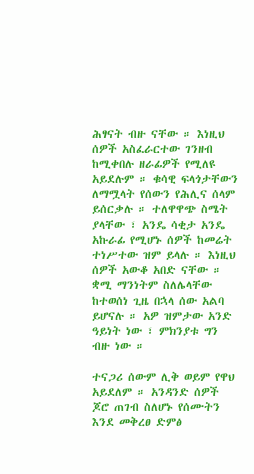ሕፃናት ብዙ ናቸው ። እነዚህ ሰዎች አስፈራርተው ገንዘብ ከሚቀበሉ ዘራፊዎች የሚለዩ አይደሉም ። ቁሳዊ ፍላጎታቸውን ለማሟላት የሰውን የሕሊና ሰላም ይሰርቃሉ ። ተለዋዋጭ ስሜት ያላቸው ፣ አንዴ ሳቂታ አንዴ አኩራፊ የሚሆኑ ሰዎች ከመሬት ተነሥተው ዝም ይላሉ ። እነዚህ ሰዎች አውቆ አበድ ናቸው ። ቋሚ ማንነትም ስለሌላቸው ከተወሰነ ጊዜ በኋላ ሰው አልባ ይሆናሉ ። አዎ ዝምታው አንድ ዓይነት ነው ፣ ምክንያቱ ግን ብዙ ነው ።

ተናጋሪ ሰውም ሊቅ ወይም የዋህ አይደለም ። አንዳንድ ሰዎች ጆሮ ጠገብ ስለሆኑ የሰሙትን እንደ መቅረፀ ድምፅ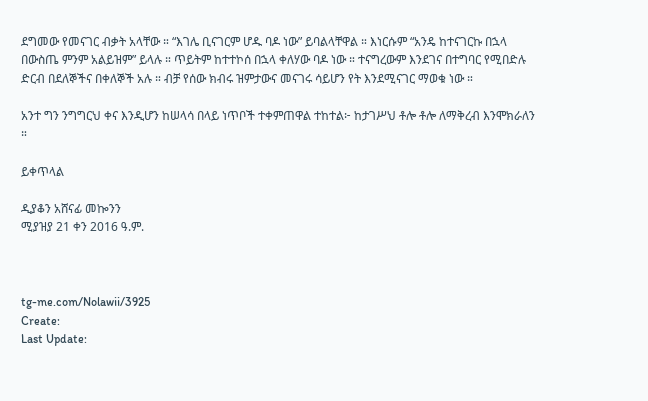ደግመው የመናገር ብቃት አላቸው ። “እገሌ ቢናገርም ሆዱ ባዶ ነው” ይባልላቸዋል ። እነርሱም “አንዴ ከተናገርኩ በኋላ በውስጤ ምንም አልይዝም” ይላሉ ። ጥይትም ከተተኮሰ በኋላ ቀለሃው ባዶ ነው ። ተናግረውም እንደገና በተግባር የሚበድሉ ድርብ በደለኞችና በቀለኞች አሉ ። ብቻ የሰው ክብሩ ዝምታውና መናገሩ ሳይሆን የት እንደሚናገር ማወቁ ነው ።

አንተ ግን ንግግርህ ቀና እንዲሆን ከሠላሳ በላይ ነጥቦች ተቀምጠዋል ተከተል፦ ከታገሥህ ቶሎ ቶሎ ለማቅረብ እንሞክራለን ።

ይቀጥላል

ዲያቆን አሸናፊ መኰንን
ሚያዝያ 21 ቀን 2016 ዓ.ም.



tg-me.com/Nolawii/3925
Create:
Last Update: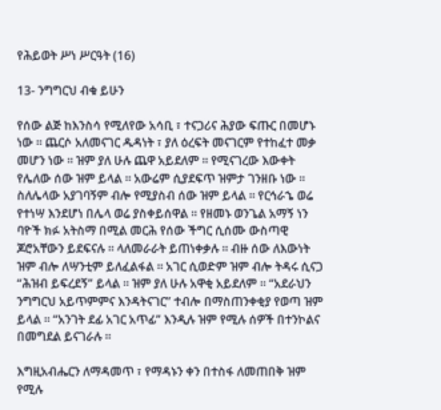የሕይወት ሥነ ሥርዓት (16)

13- ንግግርህ ብቁ ይሁን

የሰው ልጅ ከእንስሳ የሚለየው አሳቢ ፣ ተናጋሪና ሕያው ፍጡር በመሆኑ ነው ። ጨርሶ አለመናገር ዱዳነት ፣ ያለ ዕረፍት መናገርም የተከፈተ መቃ መሆን ነው ። ዝም ያለ ሁሉ ጨዋ አይደለም ። የሚናገረው እውቀት የሌለው ሰው ዝም ይላል ። አውሬም ሲያደፍጥ ዝምታ ገንዘቡ ነው ። ስለሌላው አያገባኝም ብሎ የሚያስብ ሰው ዝም ይላል ። የርኅራኄ ወሬ የተነሣ እንደሆነ በሌላ ወሬ ያስቀይሰዋል ። የዘመኑ ወንጌል አማኝ ነን ባዮች ክፉ አትስማ በሚል መርሕ የሰው ችግር ሲሰሙ ውስጣዊ ጆሮአቸውን ይደፍናሉ ። ላለመራራት ይጠነቀቃሉ ። ብዙ ሰው ለእውነት ዝም ብሎ ለሣንቲም ይለፈልፋል ። አገር ሲወድም ዝም ብሎ ትዳሩ ሲናጋ “ሕዝብ ይፍረደኝ” ይላል ። ዝም ያለ ሁሉ አዋቂ አይደለም ። “አደራህን ንግግርህ አይጥምምና እንዳትናገር” ተብሎ በማስጠንቀቂያ የወጣ ዝም ይላል ። “አንገት ደፊ አገር አጥፊ” እንዲሉ ዝም የሚሉ ሰዎች በተንኮልና በመግደል ይናገራሉ ።

እግዚአብሔርን ለማዳመጥ ፣ የማዳኑን ቀን በተስፋ ለመጠበቅ ዝም የሚሉ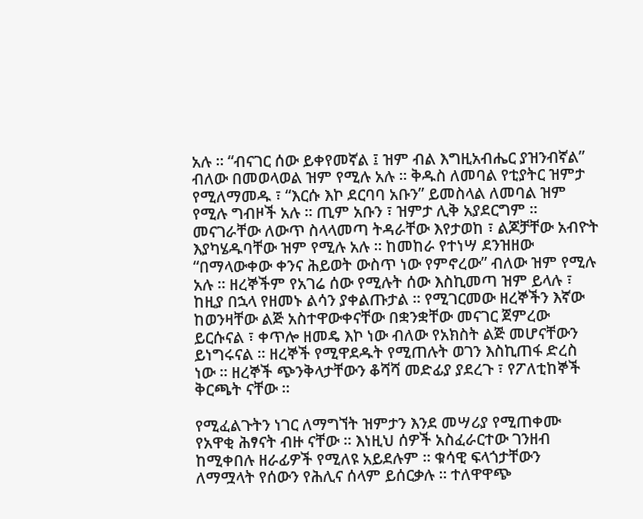አሉ ። “ብናገር ሰው ይቀየመኛል ፤ ዝም ብል እግዚአብሔር ያዝንብኛል” ብለው በመወላወል ዝም የሚሉ አሉ ። ቅዱስ ለመባል የቲያትር ዝምታ የሚለማመዱ ፣ “እርሱ እኮ ደርባባ አቡን” ይመስላል ለመባል ዝም የሚሉ ግብዞች አሉ ። ጢም አቡን ፣ ዝምታ ሊቅ አያደርግም ። መናገራቸው ለውጥ ስላላመጣ ትዳራቸው እየታወከ ፣ ልጆቻቸው አብዮት እያካሄዱባቸው ዝም የሚሉ አሉ ። ከመከራ የተነሣ ደንዝዘው “በማላውቀው ቀንና ሕይወት ውስጥ ነው የምኖረው” ብለው ዝም የሚሉ አሉ ። ዘረኞችም የአገሬ ሰው የሚሉት ሰው እስኪመጣ ዝም ይላሉ ፣ ከዚያ በኋላ የዘመኑ ልሳን ያቀልጡታል ። የሚገርመው ዘረኞችን እኛው ከወንዛቸው ልጅ አስተዋውቀናቸው በቋንቋቸው መናገር ጀምረው ይርሱናል ፣ ቀጥሎ ዘመዴ እኮ ነው ብለው የአክስት ልጅ መሆናቸውን ይነግሩናል ። ዘረኞች የሚዋደዱት የሚጠሉት ወገን እስኪጠፋ ድረስ ነው ። ዘረኞች ጭንቅላታቸውን ቆሻሻ መድፊያ ያደረጉ ፣ የፖለቲከኞች ቅርጫት ናቸው ።

የሚፈልጉትን ነገር ለማግኘት ዝምታን እንደ መሣሪያ የሚጠቀሙ የአዋቂ ሕፃናት ብዙ ናቸው ። እነዚህ ሰዎች አስፈራርተው ገንዘብ ከሚቀበሉ ዘራፊዎች የሚለዩ አይደሉም ። ቁሳዊ ፍላጎታቸውን ለማሟላት የሰውን የሕሊና ሰላም ይሰርቃሉ ። ተለዋዋጭ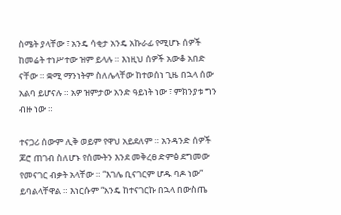ስሜት ያላቸው ፣ አንዴ ሳቂታ አንዴ አኩራፊ የሚሆኑ ሰዎች ከመሬት ተነሥተው ዝም ይላሉ ። እነዚህ ሰዎች አውቆ አበድ ናቸው ። ቋሚ ማንነትም ስለሌላቸው ከተወሰነ ጊዜ በኋላ ሰው አልባ ይሆናሉ ። አዎ ዝምታው አንድ ዓይነት ነው ፣ ምክንያቱ ግን ብዙ ነው ።

ተናጋሪ ሰውም ሊቅ ወይም የዋህ አይደለም ። አንዳንድ ሰዎች ጆሮ ጠገብ ስለሆኑ የሰሙትን እንደ መቅረፀ ድምፅ ደግመው የመናገር ብቃት አላቸው ። “እገሌ ቢናገርም ሆዱ ባዶ ነው” ይባልላቸዋል ። እነርሱም “አንዴ ከተናገርኩ በኋላ በውስጤ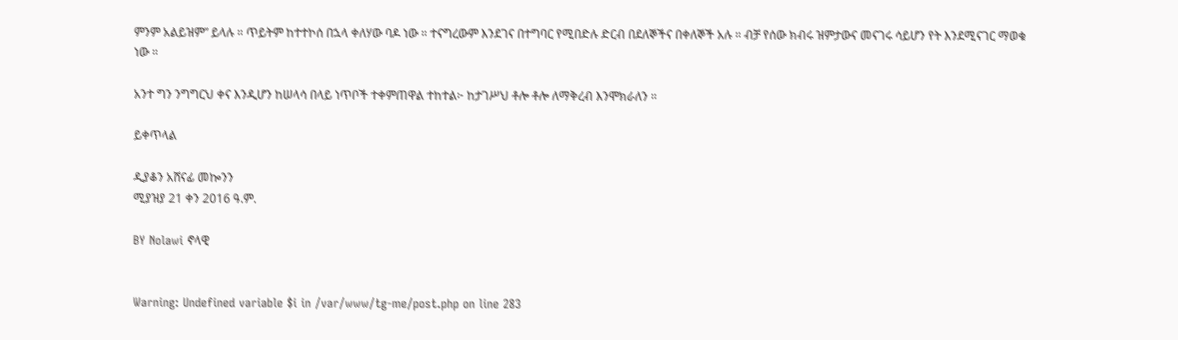ምንም አልይዝም” ይላሉ ። ጥይትም ከተተኮሰ በኋላ ቀለሃው ባዶ ነው ። ተናግረውም እንደገና በተግባር የሚበድሉ ድርብ በደለኞችና በቀለኞች አሉ ። ብቻ የሰው ክብሩ ዝምታውና መናገሩ ሳይሆን የት እንደሚናገር ማወቁ ነው ።

አንተ ግን ንግግርህ ቀና እንዲሆን ከሠላሳ በላይ ነጥቦች ተቀምጠዋል ተከተል፦ ከታገሥህ ቶሎ ቶሎ ለማቅረብ እንሞክራለን ።

ይቀጥላል

ዲያቆን አሸናፊ መኰንን
ሚያዝያ 21 ቀን 2016 ዓ.ም.

BY Nolawi ኖላዊ


Warning: Undefined variable $i in /var/www/tg-me/post.php on line 283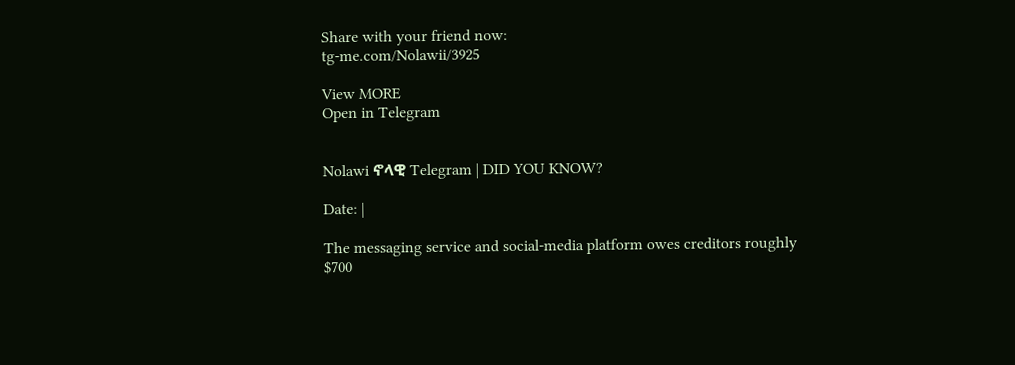Share with your friend now:
tg-me.com/Nolawii/3925

View MORE
Open in Telegram


Nolawi ኖላዊ Telegram | DID YOU KNOW?

Date: |

The messaging service and social-media platform owes creditors roughly $700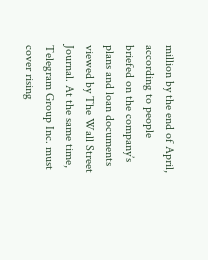million by the end of April, according to people briefed on the company’s plans and loan documents viewed by The Wall Street Journal. At the same time, Telegram Group Inc. must cover rising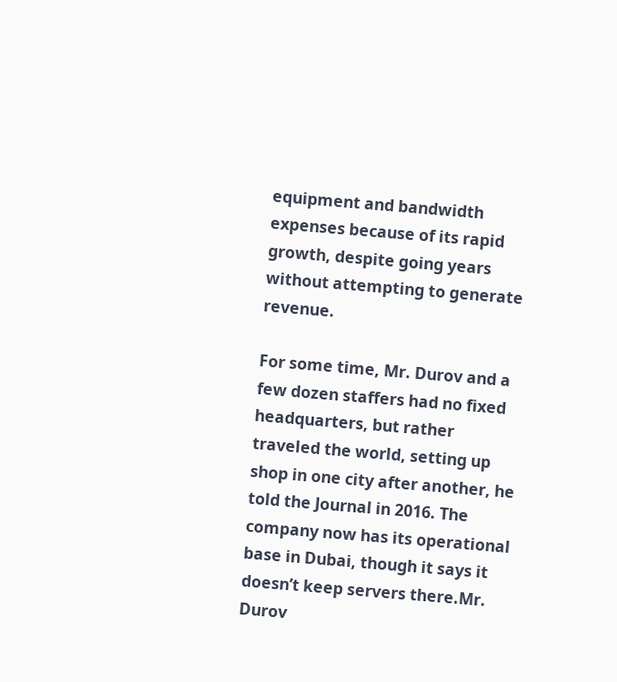equipment and bandwidth expenses because of its rapid growth, despite going years without attempting to generate revenue.

For some time, Mr. Durov and a few dozen staffers had no fixed headquarters, but rather traveled the world, setting up shop in one city after another, he told the Journal in 2016. The company now has its operational base in Dubai, though it says it doesn’t keep servers there.Mr. Durov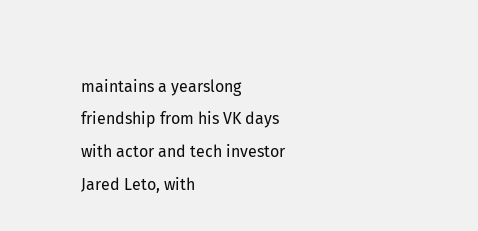maintains a yearslong friendship from his VK days with actor and tech investor Jared Leto, with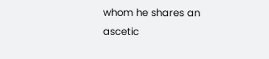whom he shares an ascetic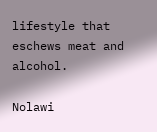lifestyle that eschews meat and alcohol.

Nolawi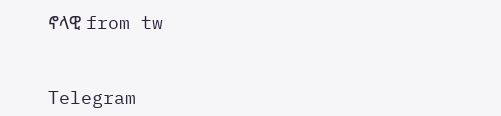ኖላዊ from tw


Telegram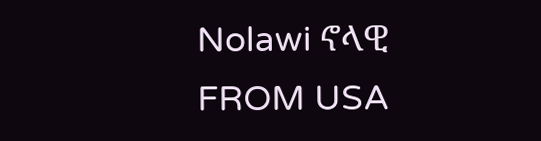Nolawi ኖላዊ
FROM USA